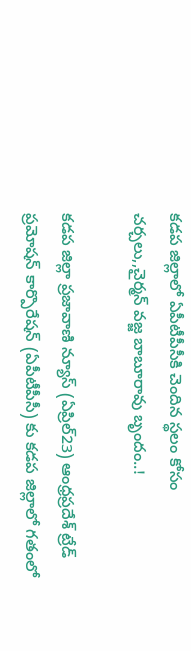కడప జిల్లాలో ఏపీటీపీసీకి చెందిన స్థలం కోసం చర్చలు,,చైర్మన్ వజ్జ బాబూరావు బృందం..!

కడప జిల్లా ప్రజావాణి న్యూస్ (ఏప్రిల్23) ఆంధ్రప్రదేశ్ ట్రేడ్ ప్రమోషన్ కార్పొరేషన్ (ఏపీటీపీసీ) కు కడప జిల్లాలో గతంలో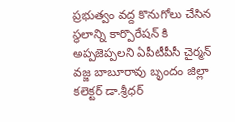ప్రభుత్వం వద్ద కొనుగోలు చేసిన స్థలాన్ని కార్పొరేషన్ కి అప్పజెప్పలని ఏపీటీపీసీ చైర్మన్ వజ్జ బాబూరావు బృందం జిల్లా కలెక్టర్‌ డా.శ్రీధర్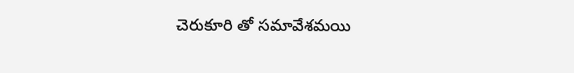చెరుకూరి తో సమావేశమయి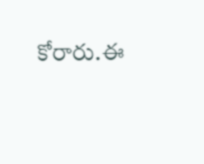కోరారు.ఈ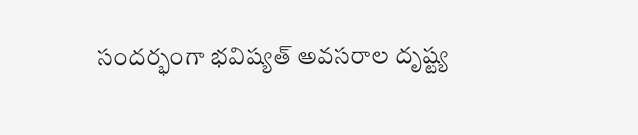సందర్భంగా భవిష్యత్ అవసరాల దృష్ట్య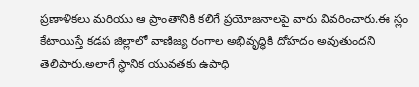ప్రణాళికలు మరియు ఆ ప్రాంతానికి కలిగే ప్రయోజనాలపై వారు వివరించారు.ఈ స్లం కేటాయిస్తే కడప జిల్లాలో వాణిజ్య రంగాల అభివృద్ధికి దోహదం అవుతుందని తెలిపారు.అలాగే స్థానిక యువతకు ఉపాధి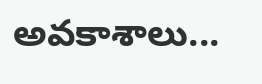అవకాశాలు...